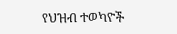የህዝብ ተወካዮች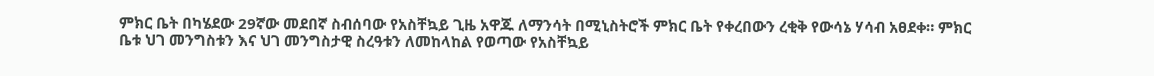ምክር ቤት በካሄደው 29ኛው መደበኛ ስብሰባው የአስቸኳይ ጊዜ አዋጁ ለማንሳት በሚኒስትሮች ምክር ቤት የቀረበውን ረቂቅ የውሳኔ ሃሳብ አፀደቀ። ምክር ቤቱ ህገ መንግስቱን እና ህገ መንግስታዊ ስረዓቱን ለመከላከል የወጣው የአስቸኳይ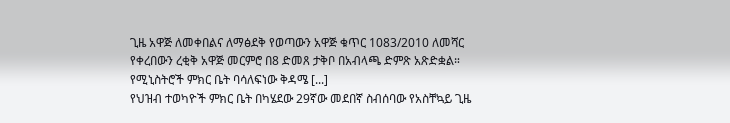ጊዜ አዋጅ ለመቀበልና ለማፅደቅ የወጣውን አዋጅ ቁጥር 1083/2010 ለመሻር የቀረበውን ረቂቅ አዋጅ መርምሮ በ8 ድመጸ ታቅቦ በአብላጫ ድምጽ አጽድቋል። የሚኒስትሮች ምክር ቤት ባሳለፍነው ቅዳሜ [...]
የህዝብ ተወካዮች ምክር ቤት በካሄደው 29ኛው መደበኛ ስብሰባው የአስቸኳይ ጊዜ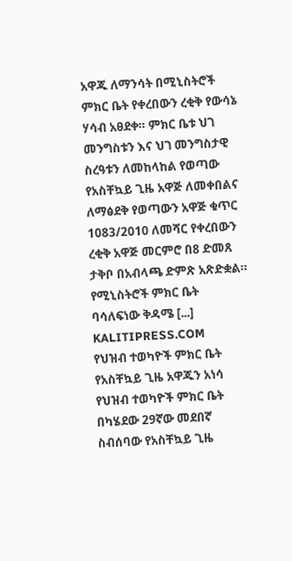አዋጁ ለማንሳት በሚኒስትሮች ምክር ቤት የቀረበውን ረቂቅ የውሳኔ ሃሳብ አፀደቀ። ምክር ቤቱ ህገ መንግስቱን እና ህገ መንግስታዊ ስረዓቱን ለመከላከል የወጣው የአስቸኳይ ጊዜ አዋጅ ለመቀበልና ለማፅደቅ የወጣውን አዋጅ ቁጥር 1083/2010 ለመሻር የቀረበውን ረቂቅ አዋጅ መርምሮ በ8 ድመጸ ታቅቦ በአብላጫ ድምጽ አጽድቋል። የሚኒስትሮች ምክር ቤት ባሳለፍነው ቅዳሜ [...]
KALITIPRESS.COM
የህዝብ ተወካዮች ምክር ቤት የአስቸኳይ ጊዜ አዋጁን አነሳ
የህዝብ ተወካዮች ምክር ቤት በካሄደው 29ኛው መደበኛ ስብሰባው የአስቸኳይ ጊዜ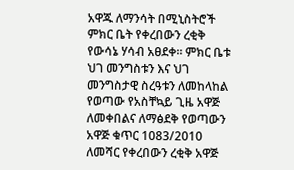አዋጁ ለማንሳት በሚኒስትሮች ምክር ቤት የቀረበውን ረቂቅ የውሳኔ ሃሳብ አፀደቀ። ምክር ቤቱ ህገ መንግስቱን እና ህገ መንግስታዊ ስረዓቱን ለመከላከል የወጣው የአስቸኳይ ጊዜ አዋጅ ለመቀበልና ለማፅደቅ የወጣውን አዋጅ ቁጥር 1083/2010 ለመሻር የቀረበውን ረቂቅ አዋጅ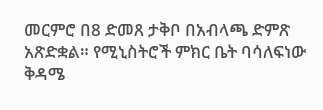መርምሮ በ8 ድመጸ ታቅቦ በአብላጫ ድምጽ አጽድቋል። የሚኒስትሮች ምክር ቤት ባሳለፍነው ቅዳሜ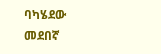ባካሄደው መደበኛ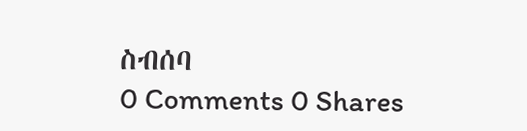ስብሰባ
0 Comments 0 Shares